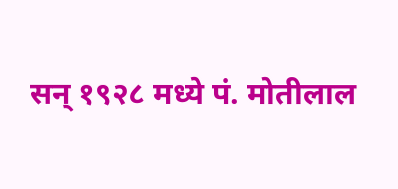सन् १९२८ मध्ये पं. मोतीलाल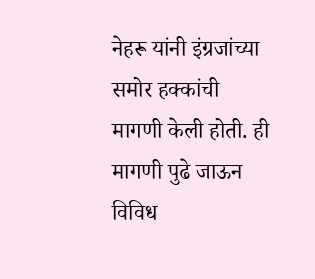नेहरू यांनी इंग्रजांच्या समोर हक्कांची मागणी केली होती. ही मागणी पुढे जाऊन विविध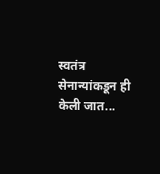स्वतंत्र सेनान्यांकडून ही केली जात...